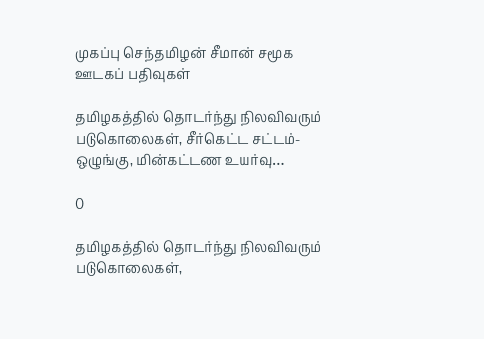முகப்பு செந்தமிழன் சீமான் சமூக ஊடகப் பதிவுகள்

தமிழகத்தில் தொடர்ந்து நிலவிவரும் படுகொலைகள், சீர்கெட்ட சட்டம்-ஒழுங்கு, மின்கட்டண உயர்வு…

0

தமிழகத்தில் தொடர்ந்து நிலவிவரும் படுகொலைகள்,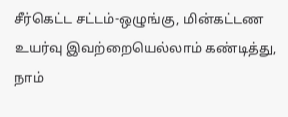சீர்கெட்ட சட்டம்-ஒழுங்கு, மின்கட்டண உயர்வு இவற்றையெல்லாம் கண்டித்து, நாம்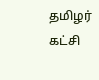தமிழர் கட்சி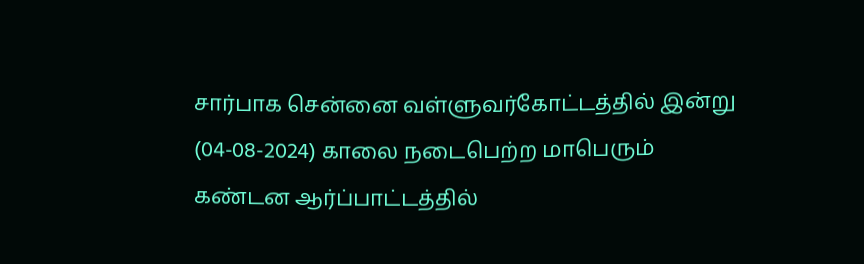சார்பாக சென்னை வள்ளுவர்கோட்டத்தில் இன்று (04-08-2024) காலை நடைபெற்ற மாபெரும் கண்டன ஆர்ப்பாட்டத்தில்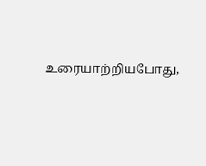உரையாற்றியபோது,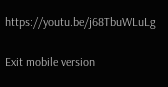https://youtu.be/j68TbuWLuLg

Exit mobile version